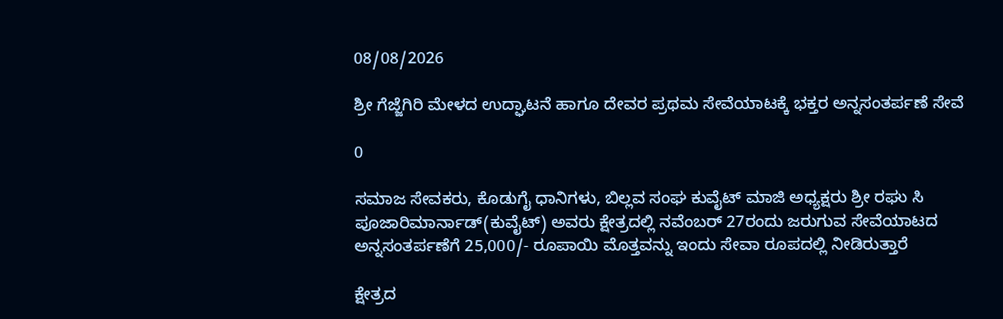08/08/2026

ಶ್ರೀ ಗೆಜ್ಜೆಗಿರಿ ಮೇಳದ ಉದ್ಘಾಟನೆ ಹಾಗೂ ದೇವರ ಪ್ರಥಮ ಸೇವೆಯಾಟಕ್ಕೆ ಭಕ್ತರ ಅನ್ನಸಂತರ್ಪಣೆ ಸೇವೆ

0

ಸಮಾಜ ಸೇವಕರು, ಕೊಡುಗೈ ಧಾನಿಗಳು, ಬಿಲ್ಲವ ಸಂಘ ಕುವೈಟ್ ಮಾಜಿ ಅಧ್ಯಕ್ಷರು ಶ್ರೀ ರಘು ಸಿ ಪೂಜಾರಿಮಾರ್ನಾಡ್(ಕುವೈಟ್) ಅವರು ಕ್ಷೇತ್ರದಲ್ಲಿ ನವೆಂಬರ್ 27ರಂದು ಜರುಗುವ ಸೇವೆಯಾಟದ ಅನ್ನಸಂತರ್ಪಣೆಗೆ 25,000/- ರೂಪಾಯಿ ಮೊತ್ತವನ್ನು ಇಂದು ಸೇವಾ ರೂಪದಲ್ಲಿ ನೀಡಿರುತ್ತಾರೆ

ಕ್ಷೇತ್ರದ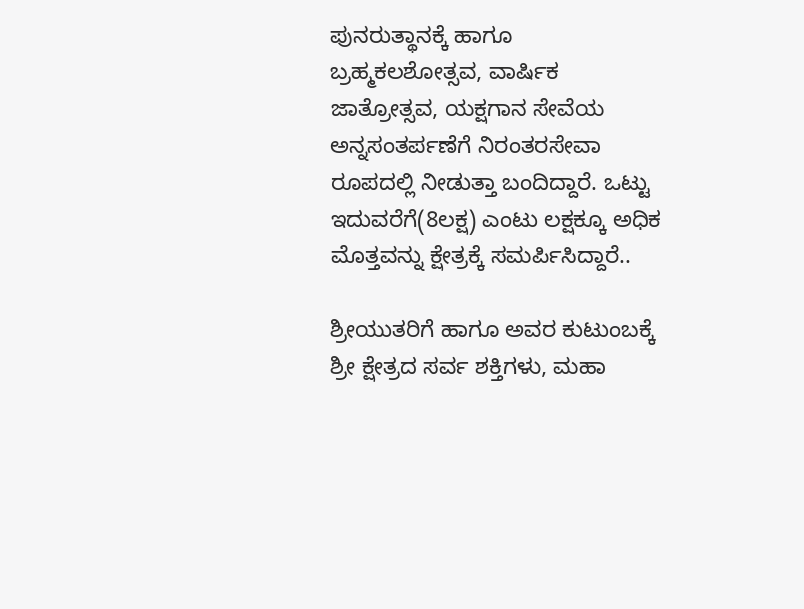ಪುನರುತ್ಥಾನಕ್ಕೆ ಹಾಗೂ ಬ್ರಹ್ಮಕಲಶೋತ್ಸವ, ವಾರ್ಷಿಕ ಜಾತ್ರೋತ್ಸವ, ಯಕ್ಷಗಾನ ಸೇವೆಯ ಅನ್ನಸಂತರ್ಪಣೆಗೆ ನಿರಂತರಸೇವಾ ರೂಪದಲ್ಲಿ ನೀಡುತ್ತಾ ಬಂದಿದ್ದಾರೆ. ಒಟ್ಟು ಇದುವರೆಗೆ(8ಲಕ್ಷ) ಎಂಟು ಲಕ್ಷಕ್ಕೂ ಅಧಿಕ ಮೊತ್ತವನ್ನು ಕ್ಷೇತ್ರಕ್ಕೆ ಸಮರ್ಪಿಸಿದ್ದಾರೆ..

ಶ್ರೀಯುತರಿಗೆ ಹಾಗೂ ಅವರ ಕುಟುಂಬಕ್ಕೆ ಶ್ರೀ ಕ್ಷೇತ್ರದ ಸರ್ವ ಶಕ್ತಿಗಳು, ಮಹಾ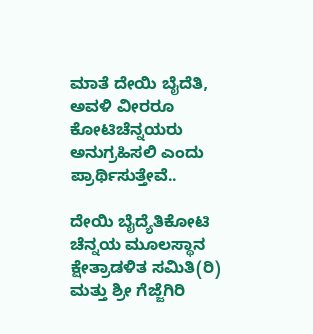ಮಾತೆ ದೇಯಿ ಬೈದೆತಿ, ಅವಳಿ ವೀರರೂ ಕೋಟಿಚೆನ್ನಯರು ಅನುಗ್ರಹಿಸಲಿ ಎಂದು ಪ್ರಾರ್ಥಿಸುತ್ತೇವೆ..

ದೇಯಿ ಬೈದ್ಯೆತಿಕೋಟಿ ಚೆನ್ನಯ ಮೂಲಸ್ಥಾನ ಕ್ಷೇತ್ರಾಡಳಿತ ಸಮಿತಿ(ರಿ) ಮತ್ತು ಶ್ರೀ ಗೆಜ್ಜೆಗಿರಿ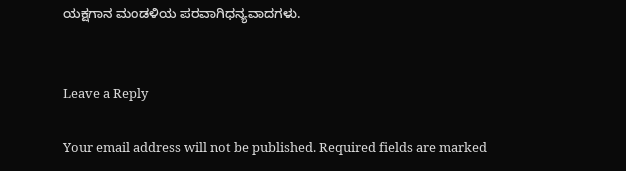ಯಕ್ಷಗಾನ ಮಂಡಳಿಯ ಪರವಾಗಿಧನ್ಯವಾದಗಳು.


Leave a Reply

Your email address will not be published. Required fields are marked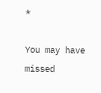*

You may have missed